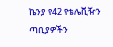ኬንያ የ42 የቴሌቪዥን ጣቢያዎችን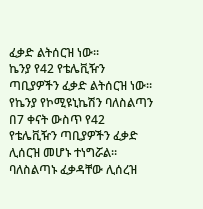ፈቃድ ልትሰርዝ ነው።
ኬንያ የ42 የቴሌቪዥን ጣቢያዎችን ፈቃድ ልትሰርዝ ነው። የኬንያ የኮሚዩኒኬሽን ባለስልጣን በ7 ቀናት ውስጥ የ42 የቴሌቪዥን ጣቢያዎችን ፈቃድ ሊሰርዝ መሆኑ ተነግሯል። ባለስልጣኑ ፈቃዳቸው ሊሰረዝ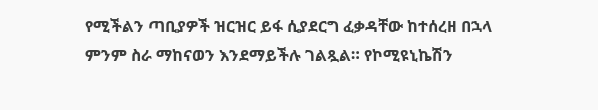የሚችልን ጣቢያዎች ዝርዝር ይፋ ሲያደርግ ፈቃዳቸው ከተሰረዘ በኋላ ምንም ስራ ማከናወን እንደማይችሉ ገልጿል። የኮሚዩኒኬሽን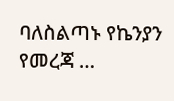ባለስልጣኑ የኬንያን የመረጃ …